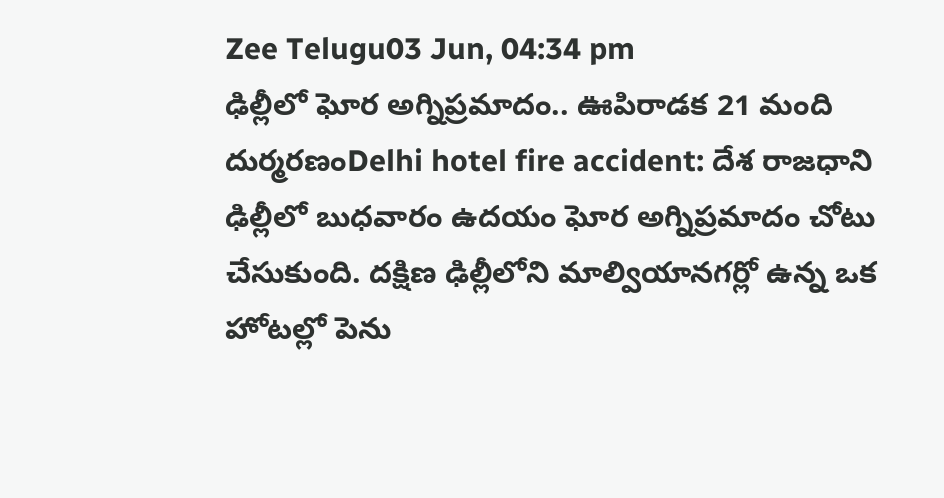Zee Telugu03 Jun, 04:34 pm
ఢిల్లీలో ఘోర అగ్నిప్రమాదం.. ఊపిరాడక 21 మంది దుర్మరణంDelhi hotel fire accident: దేశ రాజధాని ఢిల్లీలో బుధవారం ఉదయం ఘోర అగ్నిప్రమాదం చోటు చేసుకుంది. దక్షిణ ఢిల్లీలోని మాల్వియానగర్లో ఉన్న ఒక హోటల్లో పెను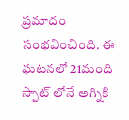ప్రమాదం సంభవించింది. ఈ ఘటనలో 21మంది స్పాట్ లోనే అగ్నికి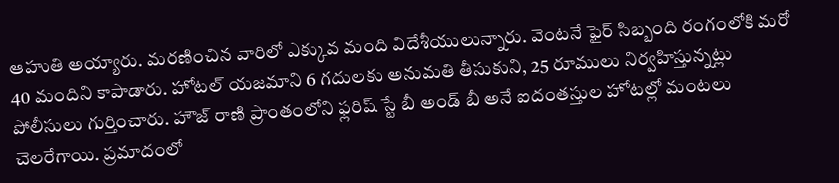ఆహుతి అయ్యారు. మరణించిన వారిలో ఎక్కువ మంది విదేశీయులున్నారు. వెంటనే ఫైర్ సిబ్బంది రంగంలోకి మరో 40 మందిని కాపాడారు. హోటల్ యజమాని 6 గదులకు అనుమతి తీసుకుని, 25 రూములు నిర్వహిస్తున్నట్లు పోలీసులు గుర్తించారు. హౌజ్ రాణి ప్రాంతంలోని ఫ్లరిష్ స్టే బీ అండ్ బీ అనే ఐదంతస్తుల హోటల్లో మంటలు చెలరేగాయి. ప్రమాదంలో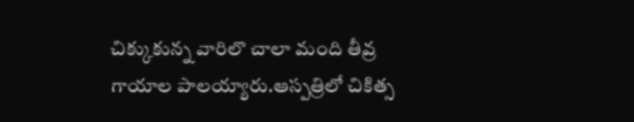చిక్కుకున్న వారిలొ చాలా మంది తీవ్ర గాయాల పాలయ్యారు.ఆస్పత్రిలో చికిత్స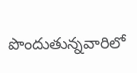పొందుతున్నవారిలో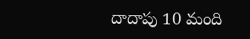దాదాపు 10 మంది